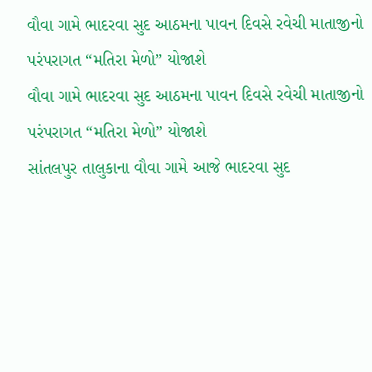વૌવા ગામે ભાદરવા સુદ આઠમના પાવન દિવસે રવેચી માતાજીનો પરંપરાગત “મતિરા મેળો” યોજાશે
વૌવા ગામે ભાદરવા સુદ આઠમના પાવન દિવસે રવેચી માતાજીનો પરંપરાગત “મતિરા મેળો” યોજાશે
સાંતલપુર તાલુકાના વૌવા ગામે આજે ભાદરવા સુદ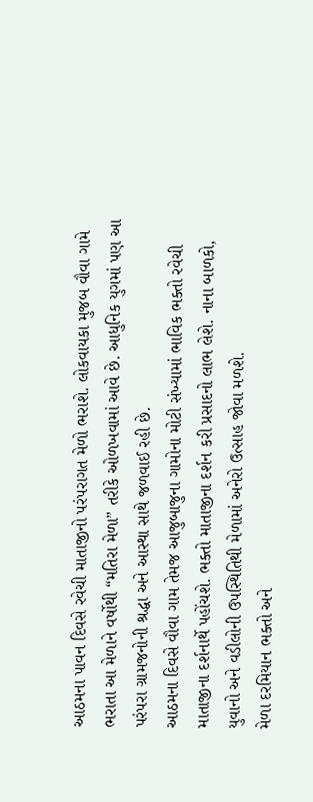આઠમના પાવન દિવસે રવેચી માતાજીનો પરંપરાગત મેળો ભરાશે. લોકવાયકા મુજબ વૌવા ગામે ભરાતા આ મેળાને વર્ષોથી “મતિરા મેળા” તરીકે ઓળખવામાં આવે છે. આધુનિક યુગમાં પણ આ પરંપરા ગ્રામજનોની શ્રદ્ધા અને આસ્થા સાથે જળવાઈ રહી છે.
આઠમના દિવસે વૌવા ગામ તેમજ આજુબાજુના ગામોના મોટી સંખ્યામાં ભાવિક ભક્તો રવેચી માતાજીના દર્શનાર્થે પહોંચશે. ભક્તો માતાજીના દર્શન કરી પ્રસાદનો લાભ લેશે. નાના બાળકો, યુવાનો અને વડીલોની ઉપસ્થિતિથી મેળામાં અનેરો ઉત્સાહ જોવા મળશે.
મેળા દરમિયાન ભક્તો અને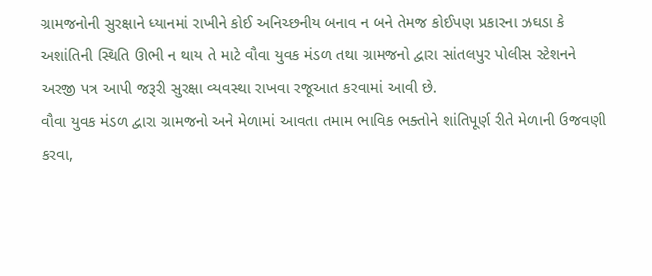ગ્રામજનોની સુરક્ષાને ધ્યાનમાં રાખીને કોઈ અનિચ્છનીય બનાવ ન બને તેમજ કોઈપણ પ્રકારના ઝઘડા કે અશાંતિની સ્થિતિ ઊભી ન થાય તે માટે વૌવા યુવક મંડળ તથા ગ્રામજનો દ્વારા સાંતલપુર પોલીસ સ્ટેશનને અરજી પત્ર આપી જરૂરી સુરક્ષા વ્યવસ્થા રાખવા રજૂઆત કરવામાં આવી છે.
વૌવા યુવક મંડળ દ્વારા ગ્રામજનો અને મેળામાં આવતા તમામ ભાવિક ભક્તોને શાંતિપૂર્ણ રીતે મેળાની ઉજવણી કરવા,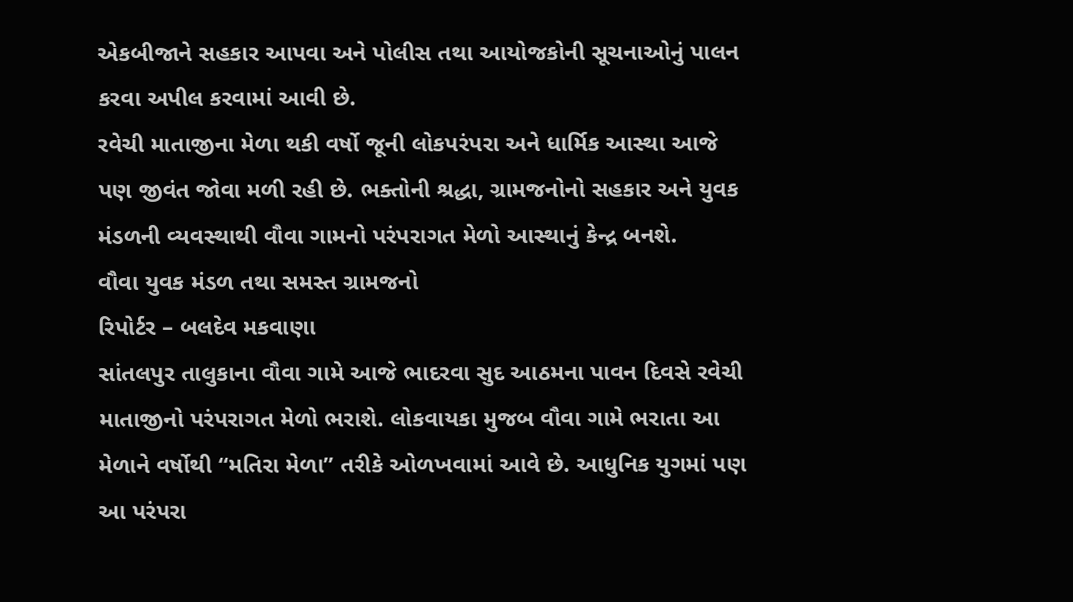એકબીજાને સહકાર આપવા અને પોલીસ તથા આયોજકોની સૂચનાઓનું પાલન કરવા અપીલ કરવામાં આવી છે.
રવેચી માતાજીના મેળા થકી વર્ષો જૂની લોકપરંપરા અને ધાર્મિક આસ્થા આજે પણ જીવંત જોવા મળી રહી છે. ભક્તોની શ્રદ્ધા, ગ્રામજનોનો સહકાર અને યુવક મંડળની વ્યવસ્થાથી વૌવા ગામનો પરંપરાગત મેળો આસ્થાનું કેન્દ્ર બનશે.
વૌવા યુવક મંડળ તથા સમસ્ત ગ્રામજનો
રિપોર્ટર – બલદેવ મકવાણા
સાંતલપુર તાલુકાના વૌવા ગામે આજે ભાદરવા સુદ આઠમના પાવન દિવસે રવેચી માતાજીનો પરંપરાગત મેળો ભરાશે. લોકવાયકા મુજબ વૌવા ગામે ભરાતા આ મેળાને વર્ષોથી “મતિરા મેળા” તરીકે ઓળખવામાં આવે છે. આધુનિક યુગમાં પણ આ પરંપરા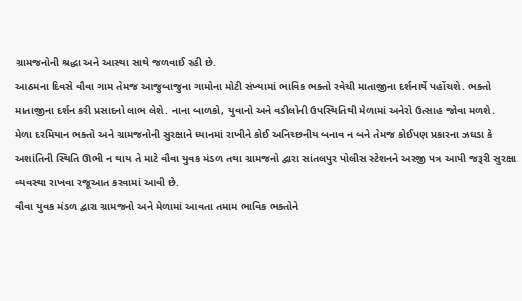ગ્રામજનોની શ્રદ્ધા અને આસ્થા સાથે જળવાઈ રહી છે.
આઠમના દિવસે વૌવા ગામ તેમજ આજુબાજુના ગામોના મોટી સંખ્યામાં ભાવિક ભક્તો રવેચી માતાજીના દર્શનાર્થે પહોંચશે. ભક્તો માતાજીના દર્શન કરી પ્રસાદનો લાભ લેશે. નાના બાળકો, યુવાનો અને વડીલોની ઉપસ્થિતિથી મેળામાં અનેરો ઉત્સાહ જોવા મળશે.
મેળા દરમિયાન ભક્તો અને ગ્રામજનોની સુરક્ષાને ધ્યાનમાં રાખીને કોઈ અનિચ્છનીય બનાવ ન બને તેમજ કોઈપણ પ્રકારના ઝઘડા કે અશાંતિની સ્થિતિ ઊભી ન થાય તે માટે વૌવા યુવક મંડળ તથા ગ્રામજનો દ્વારા સાંતલપુર પોલીસ સ્ટેશનને અરજી પત્ર આપી જરૂરી સુરક્ષા વ્યવસ્થા રાખવા રજૂઆત કરવામાં આવી છે.
વૌવા યુવક મંડળ દ્વારા ગ્રામજનો અને મેળામાં આવતા તમામ ભાવિક ભક્તોને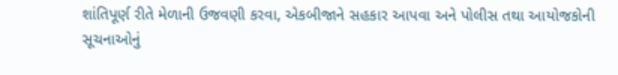શાંતિપૂર્ણ રીતે મેળાની ઉજવણી કરવા, એકબીજાને સહકાર આપવા અને પોલીસ તથા આયોજકોની સૂચનાઓનું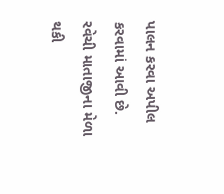પાલન કરવા અપીલ કરવામાં આવી છે.
રવેચી માતાજીના મેળા થકી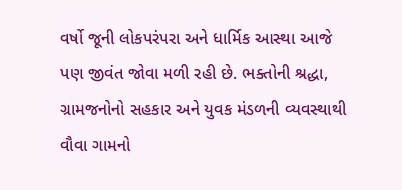વર્ષો જૂની લોકપરંપરા અને ધાર્મિક આસ્થા આજે પણ જીવંત જોવા મળી રહી છે. ભક્તોની શ્રદ્ધા, ગ્રામજનોનો સહકાર અને યુવક મંડળની વ્યવસ્થાથી વૌવા ગામનો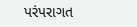પરંપરાગત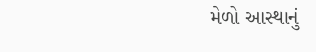મેળો આસ્થાનું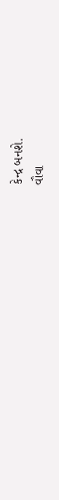કેન્દ્ર બનશે.
વૌવા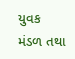યુવક મંડળ તથા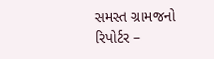સમસ્ત ગ્રામજનો
રિપોર્ટર –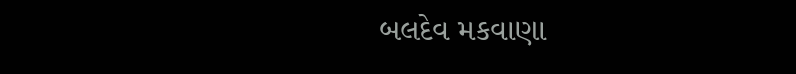બલદેવ મકવાણા